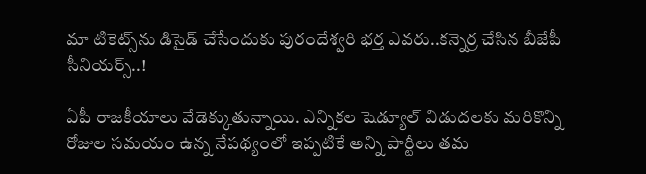మా టికెట్స్‌ను డిసైడ్ చేసేందుకు పురందేశ్వరి భర్త ఎవరు..కన్నెర్ర చేసిన బీజేపీ సీనియర్స్..!

ఏపీ రాజకీయాలు వేడెక్కుతున్నాయి. ఎన్నికల షెడ్యూల్ విడుదలకు మరికొన్ని రోజుల సమయం ఉన్న నేపథ్యంలో ఇప్పటికే అన్ని పార్టీలు తమ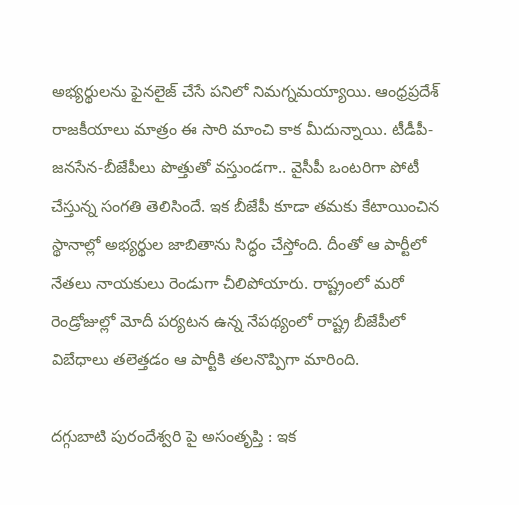అభ్యర్థులను ఫైనలైజ్ చేసే పనిలో నిమగ్నమయ్యాయి. ఆంధ్రప్రదేశ్ రాజకీయాలు మాత్రం ఈ సారి మాంచి కాక మీదున్నాయి. టీడీపీ-జనసేన-బీజేపీలు పొత్తుతో వస్తుండగా.. వైసీపీ ఒంటరిగా పోటీ చేస్తున్న సంగతి తెలిసిందే. ఇక బీజేపీ కూడా తమకు కేటాయించిన స్థానాల్లో అభ్యర్థుల జాబితాను సిద్ధం చేస్తోంది. దీంతో ఆ పార్టీలో నేతలు నాయకులు రెండుగా చీలిపోయారు. రాష్ట్రంలో మరో రెండ్రోజుల్లో మోదీ పర్యటన ఉన్న నేపథ్యంలో రాష్ట్ర బీజేపీలో విబేధాలు తలెత్తడం ఆ పార్టీకి తలనొప్పిగా మారింది.

దగ్గుబాటి పురందేశ్వరి పై అసంతృప్తి : ఇక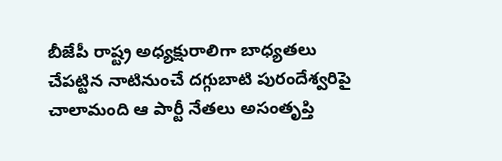బీజేపీ రాష్ట్ర అధ్యక్షురాలిగా బాధ్యతలు చేపట్టిన నాటినుంచే దగ్గుబాటి పురందేశ్వరిపై చాలామంది ఆ పార్టీ నేతలు అసంతృప్తి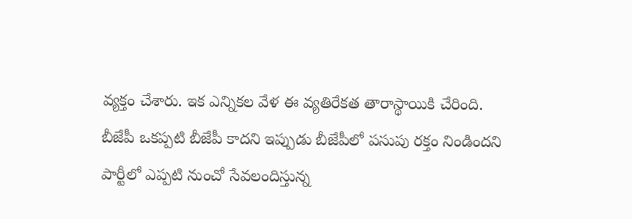వ్యక్తం చేశారు. ఇక ఎన్నికల వేళ ఈ వ్యతిరేకత తారాస్థాయికి చేరింది. బీజేపీ ఒకప్పటి బీజేపీ కాదని ఇప్పుడు బీజేపీలో పసుపు రక్తం నిండిందని పార్టీలో ఎప్పటి నుంచో సేవలందిస్తున్న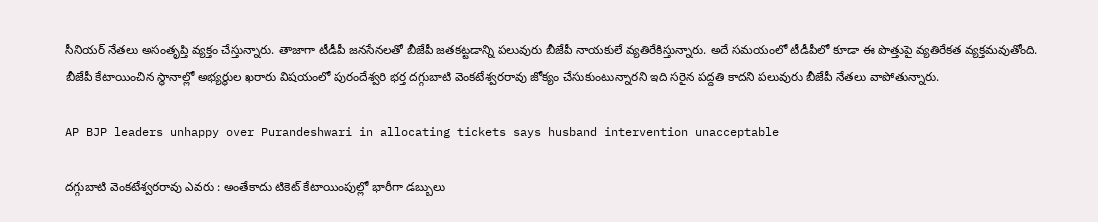సీనియర్ నేతలు అసంతృప్తి వ్యక్తం చేస్తున్నారు. తాజాగా టీడీపీ జనసేనలతో బీజేపీ జతకట్టడాన్ని పలువురు బీజేపీ నాయకులే వ్యతిరేకిస్తున్నారు. అదే సమయంలో టీడీపీలో కూడా ఈ పొత్తుపై వ్యతిరేకత వ్యక్తమవుతోంది. బీజేపీ కేటాయించిన స్థానాల్లో అభ్యర్థుల ఖరారు విషయంలో పురందేశ్వరి భర్త దగ్గుబాటి వెంకటేశ్వరరావు జోక్యం చేసుకుంటున్నారని ఇది సరైన పద్దతి కాదని పలువురు బీజేపీ నేతలు వాపోతున్నారు.

AP BJP leaders unhappy over Purandeshwari in allocating tickets says husband intervention unacceptable

దగ్గుబాటి వెంకటేశ్వరరావు ఎవరు : అంతేకాదు టికెట్ కేటాయింపుల్లో భారీగా డబ్బులు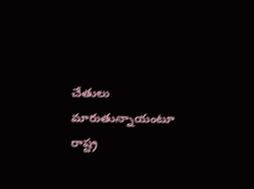చేతులు మారుతున్నాయంటూ రాష్ట్ర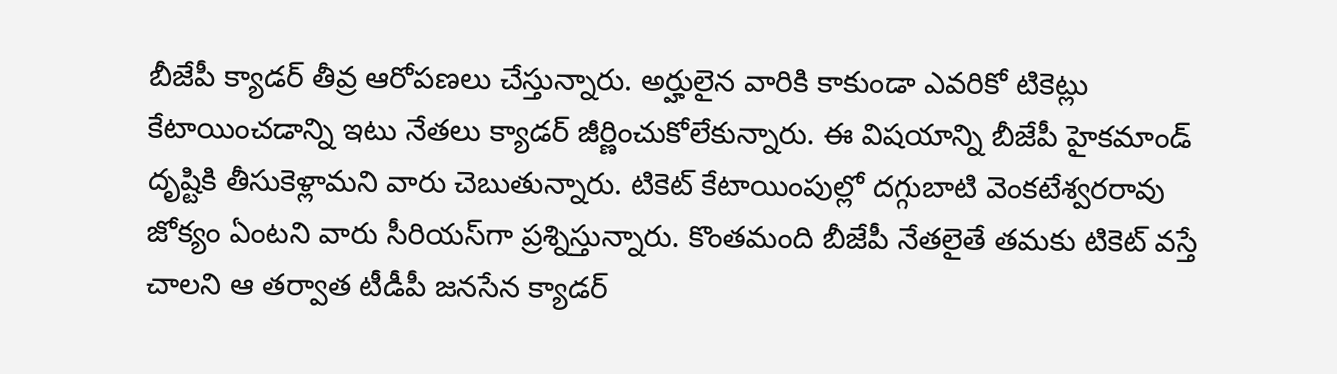బీజేపీ క్యాడర్ తీవ్ర ఆరోపణలు చేస్తున్నారు. అర్హులైన వారికి కాకుండా ఎవరికో టికెట్లు కేటాయించడాన్ని ఇటు నేతలు క్యాడర్ జీర్ణించుకోలేకున్నారు. ఈ విషయాన్ని బీజేపీ హైకమాండ్ దృష్టికి తీసుకెళ్లామని వారు చెబుతున్నారు. టికెట్ కేటాయింపుల్లో దగ్గుబాటి వెంకటేశ్వరరావు జోక్యం ఏంటని వారు సీరియస్‌గా ప్రశ్నిస్తున్నారు. కొంతమంది బీజేపీ నేతలైతే తమకు టికెట్ వస్తే చాలని ఆ తర్వాత టీడీపీ జనసేన క్యాడర్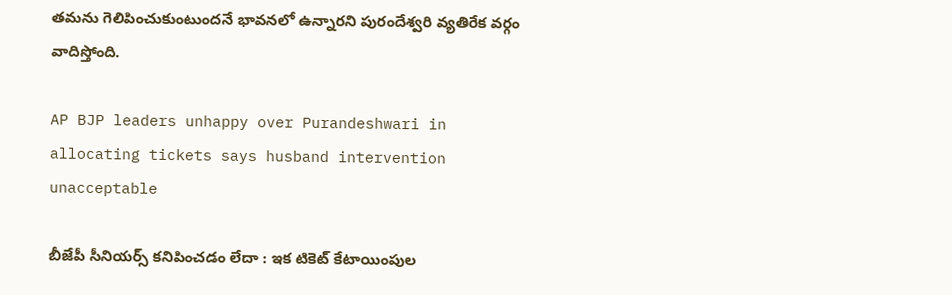తమను గెలిపించుకుంటుందనే భావనలో ఉన్నారని పురందేశ్వరి వ్యతిరేక వర్గం వాదిస్తోంది.

AP BJP leaders unhappy over Purandeshwari in allocating tickets says husband intervention unacceptable

బీజేపీ సీనియర్స్ కనిపించడం లేదా : ఇక టికెట్ కేటాయింపుల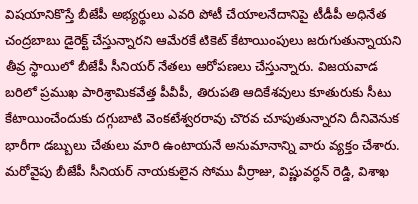విషయానికొస్తే బీజేపీ అభ్యర్థులు ఎవరి పోటీ చేయాలనేదానిపై టీడీపీ అధినేత చంద్రబాబు డైరెక్ట్ చేస్తున్నారని ఆమేరకే టికెట్ కేటాయింపులు జరుగుతున్నాయని తీవ్ర స్థాయిలో బీజేపీ సీనియర్ నేతలు ఆరోపణలు చేస్తున్నారు. విజయవాడ బరిలో ప్రముఖ పారిశ్రామికవేత్త పీవీపీ, తిరుపతి ఆదికేశవులు కూతురుకు సీటు కేటాయించేందుకు దగ్గుబాటి వెంకటేశ్వరరావు చొరవ చూపుతున్నారని దీనివెనుక భారీగా డబ్బులు చేతులు మారి ఉంటాయనే అనుమానాన్ని వారు వ్యక్తం చేశారు. మరోవైపు బీజేపీ సీనియర్ నాయకులైన సోము వీర్రాజు, విష్ణువర్ధన్ రెడ్డి, విశాఖ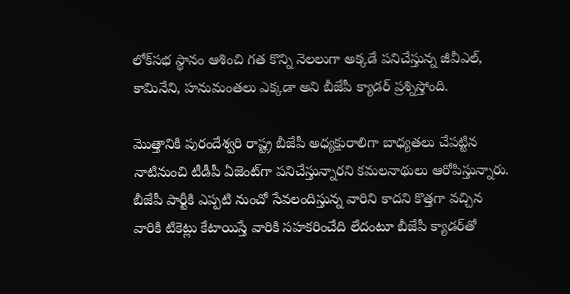లోక్‌సభ స్థానం ఆశించి గత కొన్ని నెలలుగా అక్కడే పనిచేస్తున్న జీవీఎల్, కామినేని, హనుమంతలు ఎక్కడా అని బీజేపీ క్యాడర్ ప్రశ్నిస్తోంది.

మొత్తానికి పురందేశ్వరి రాష్ట్ర బీజేపీ అధ్యక్షురాలిగా బాధ్యతలు చేపట్టిన నాటినుంచి టీడీపీ ఏజెంట్‌గా పనిచేస్తున్నారని కమలనాథులు ఆరోపిస్తున్నారు. బీజేపీ పార్టీకి ఎప్పటి నుంచో సేవలందిస్తున్న వారిని కాదని కొత్తగా వచ్చిన వారికి టికెట్లు కేటాయిస్తే వారికి సహకరించేది లేదంటూ బీజేపీ క్యాడర్‌తో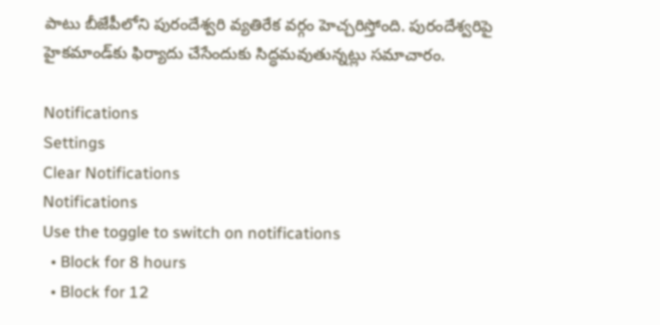పాటు బీజేపీలోని పురందేశ్వరి వ్యతిరేక వర్గం హెచ్చరిస్తోంది. పురందేశ్వరిపై హైకమాండ్‌కు ఫిర్యాదు చేసేందుకు సిద్ధమవుతున్నట్లు సమాచారం.

Notifications
Settings
Clear Notifications
Notifications
Use the toggle to switch on notifications
  • Block for 8 hours
  • Block for 12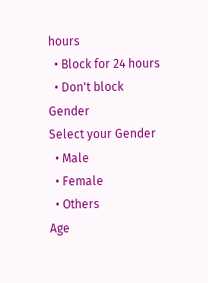hours
  • Block for 24 hours
  • Don't block
Gender
Select your Gender
  • Male
  • Female
  • Others
Age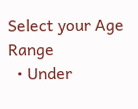Select your Age Range
  • Under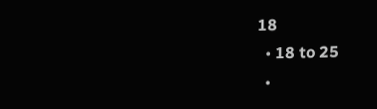18
  • 18 to 25
  •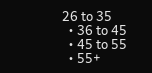26 to 35
  • 36 to 45
  • 45 to 55
  • 55+